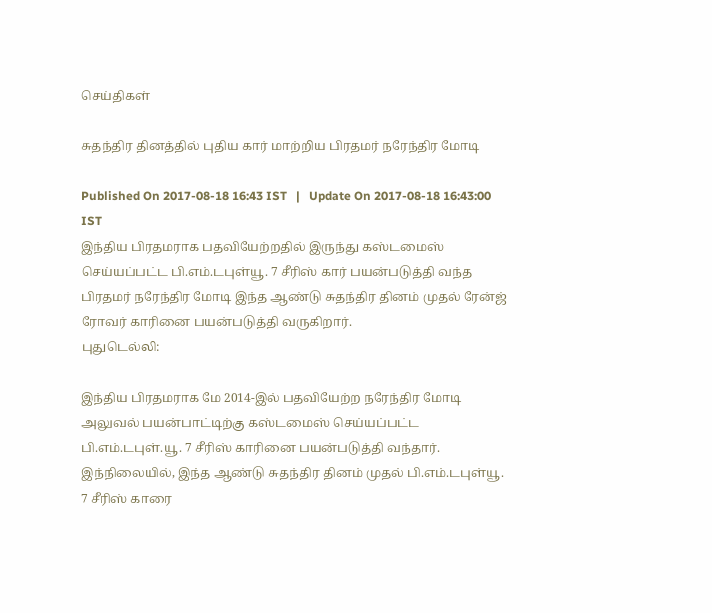செய்திகள்

சுதந்திர தினத்தில் புதிய கார் மாற்றிய பிரதமர் நரேந்திர மோடி

Published On 2017-08-18 16:43 IST   |   Update On 2017-08-18 16:43:00 IST
இந்திய பிரதமராக பதவியேற்றதில் இருந்து கஸ்டமைஸ் செய்யப்பட்ட பி.எம்.டபுள்யூ. 7 சீரிஸ் கார் பயன்படுத்தி வந்த பிரதமர் நரேந்திர மோடி இந்த ஆண்டு சுதந்திர தினம் முதல் ரேன்ஜ் ரோவர் காரினை பயன்படுத்தி வருகிறார்.
புதுடெல்லி:

இந்திய பிரதமராக மே 2014-இல் பதவியேற்ற நரேந்திர மோடி அலுவல் பயன்பாட்டிற்கு கஸ்டமைஸ் செய்யப்பட்ட பி.எம்.டபுள்.யூ. 7 சீரிஸ் காரினை பயன்படுத்தி வந்தார். இந்நிலையில், இந்த ஆண்டு சுதந்திர தினம் முதல் பி.எம்.டபுள்யூ. 7 சீரிஸ் காரை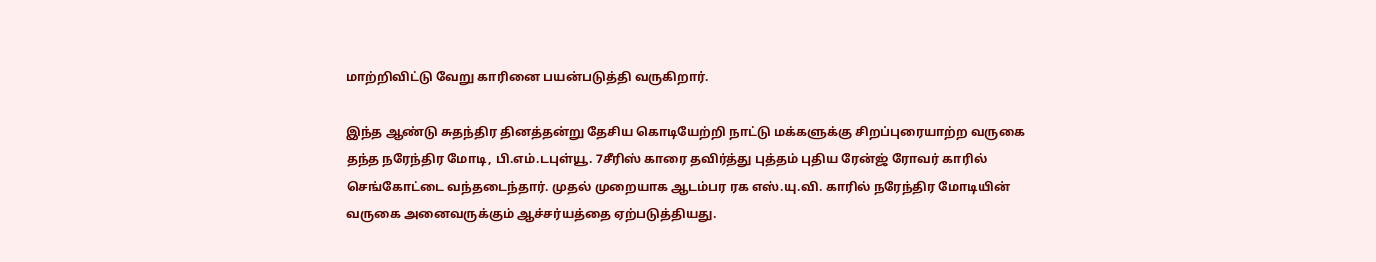மாற்றிவிட்டு வேறு காரினை பயன்படுத்தி வருகிறார்.

இந்த ஆண்டு சுதந்திர தினத்தன்று தேசிய கொடியேற்றி நாட்டு மக்களுக்கு சிறப்புரையாற்ற வருகை தந்த நரேந்திர மோடி, பி.எம்.டபுள்யூ. 7சீரிஸ் காரை தவிர்த்து புத்தம் புதிய ரேன்ஜ் ரோவர் காரில் செங்கோட்டை வந்தடைந்தார். முதல் முறையாக ஆடம்பர ரக எஸ்.யு.வி. காரில் நரேந்திர மோடியின் வருகை அனைவருக்கும் ஆச்சர்யத்தை ஏற்படுத்தியது.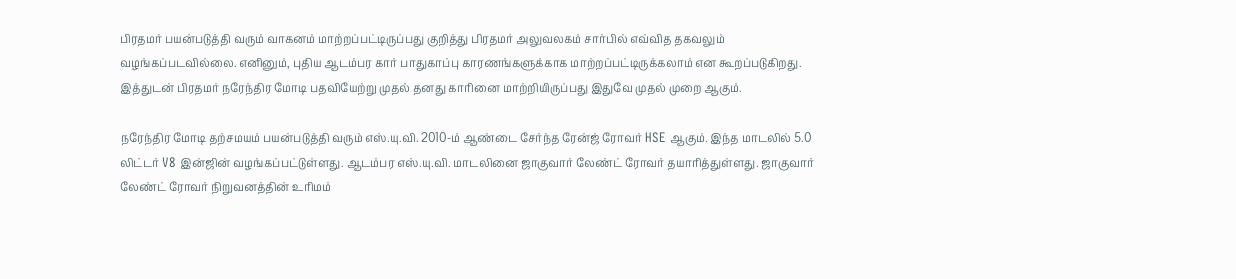பிரதமர் பயன்படுத்தி வரும் வாகனம் மாற்றப்பட்டிருப்பது குறித்து பிரதமர் அலுவலகம் சார்பில் எவ்வித தகவலும் வழங்கப்படவில்லை. எனினும், புதிய ஆடம்பர கார் பாதுகாப்பு காரணங்களுக்காக மாற்றப்பட்டிருக்கலாம் என கூறப்படுகிறது. இத்துடன் பிரதமர் நரேந்திர மோடி பதவியேற்று முதல் தனது காரினை மாற்றியிருப்பது இதுவே முதல் முறை ஆகும்.

நரேந்திர மோடி தற்சமயம் பயன்படுத்தி வரும் எஸ்.யு.வி. 2010-ம் ஆண்டை சேர்ந்த ரேன்ஜ் ரோவர் HSE ஆகும். இந்த மாடலில் 5.0 லிட்டர் V8 இன்ஜின் வழங்கப்பட்டுள்ளது. ஆடம்பர எஸ்.யு.வி. மாடலினை ஜாகுவார் லேண்ட் ரோவர் தயாரித்துள்ளது. ஜாகுவார் லேண்ட் ரோவர் நிறுவனத்தின் உரிமம்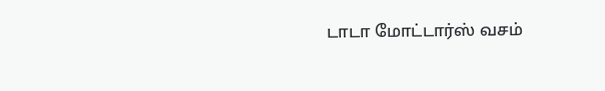டாடா மோட்டார்ஸ் வசம்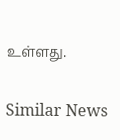உள்ளது.

Similar News